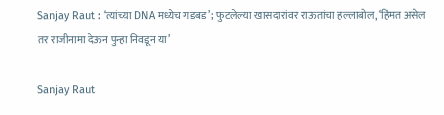Sanjay Raut : ‘त्यांच्या DNA मध्येच गडबड’; फुटलेल्या खासदारांवर राऊतांचा हल्लाबोल, ‘हिंमत असेल तर राजीनामा देऊन पुन्हा निवडून या’

Sanjay Raut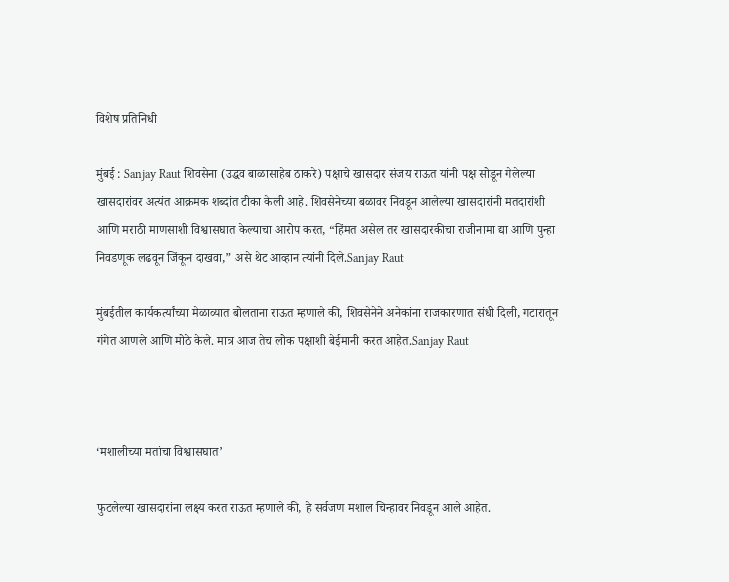विशेष प्रतिनिधी

मुंबई : Sanjay Raut शिवसेना (उद्धव बाळासाहेब ठाकरे) पक्षाचे खासदार संजय राऊत यांनी पक्ष सोडून गेलेल्या खासदारांवर अत्यंत आक्रमक शब्दांत टीका केली आहे. शिवसेनेच्या बळावर निवडून आलेल्या खासदारांनी मतदारांशी आणि मराठी माणसाशी विश्वासघात केल्याचा आरोप करत, “हिंमत असेल तर खासदारकीचा राजीनामा द्या आणि पुन्हा निवडणूक लढवून जिंकून दाखवा,” असे थेट आव्हान त्यांनी दिले.Sanjay Raut

मुंबईतील कार्यकर्त्यांच्या मेळाव्यात बोलताना राऊत म्हणाले की, शिवसेनेने अनेकांना राजकारणात संधी दिली, गटारातून गंगेत आणले आणि मोठे केले. मात्र आज तेच लोक पक्षाशी बेईमानी करत आहेत.Sanjay Raut



‘मशालीच्या मतांचा विश्वासघात’

फुटलेल्या खासदारांना लक्ष्य करत राऊत म्हणाले की, हे सर्वजण मशाल चिन्हावर निवडून आले आहेत.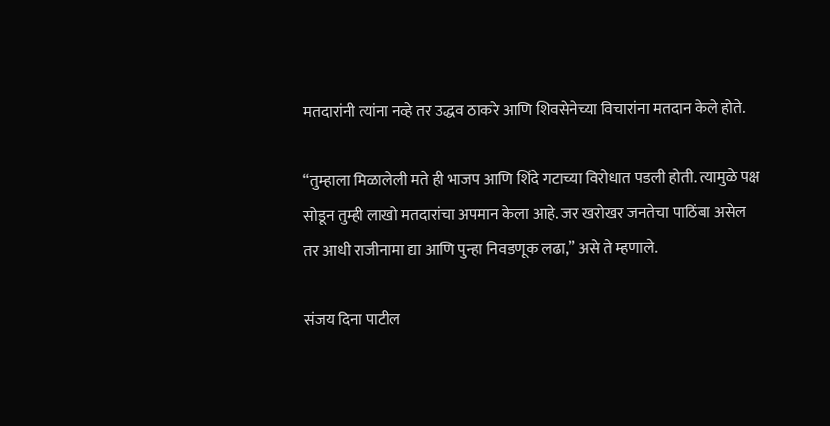मतदारांनी त्यांना नव्हे तर उद्धव ठाकरे आणि शिवसेनेच्या विचारांना मतदान केले होते.

“तुम्हाला मिळालेली मते ही भाजप आणि शिंदे गटाच्या विरोधात पडली होती. त्यामुळे पक्ष सोडून तुम्ही लाखो मतदारांचा अपमान केला आहे. जर खरोखर जनतेचा पाठिंबा असेल तर आधी राजीनामा द्या आणि पुन्हा निवडणूक लढा,” असे ते म्हणाले.

संजय दिना पाटील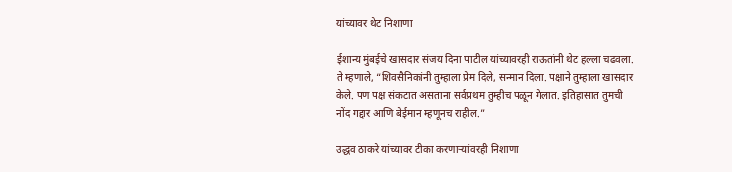यांच्यावर थेट निशाणा

ईशान्य मुंबईचे खासदार संजय दिना पाटील यांच्यावरही राऊतांनी थेट हल्ला चढवला. ते म्हणाले, “शिवसैनिकांनी तुम्हाला प्रेम दिले, सन्मान दिला. पक्षाने तुम्हाला खासदार केले. पण पक्ष संकटात असताना सर्वप्रथम तुम्हीच पळून गेलात. इतिहासात तुमची नोंद गद्दार आणि बेईमान म्हणूनच राहील.”

उद्धव ठाकरे यांच्यावर टीका करणाऱ्यांवरही निशाणा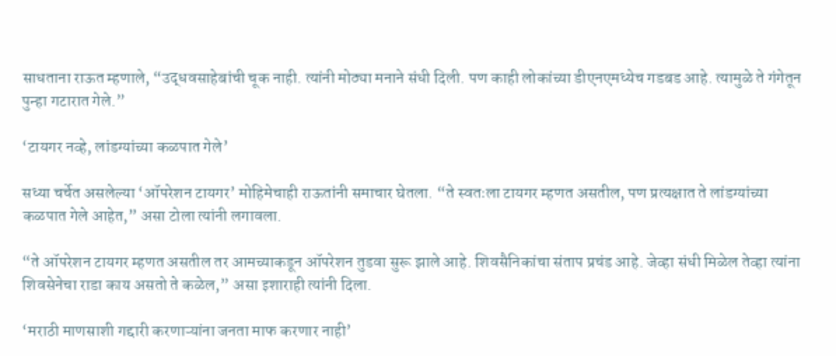साधताना राऊत म्हणाले, “उद्धवसाहेबांची चूक नाही. त्यांनी मोठ्या मनाने संधी दिली. पण काही लोकांच्या डीएनएमध्येच गडबड आहे. त्यामुळे ते गंगेतून पुन्हा गटारात गेले.”

‘टायगर नव्हे, लांडग्यांच्या कळपात गेले’

सध्या चर्चेत असलेल्या ‘ऑपरेशन टायगर’ मोहिमेचाही राऊतांनी समाचार घेतला. “ते स्वतःला टायगर म्हणत असतील, पण प्रत्यक्षात ते लांडग्यांच्या कळपात गेले आहेत,” असा टोला त्यांनी लगावला.

“ते ऑपरेशन टायगर म्हणत असतील तर आमच्याकडून ऑपरेशन तुडवा सुरू झाले आहे. शिवसैनिकांचा संताप प्रचंड आहे. जेव्हा संधी मिळेल तेव्हा त्यांना शिवसेनेचा राडा काय असतो ते कळेल,” असा इशाराही त्यांनी दिला.

‘मराठी माणसाशी गद्दारी करणाऱ्यांना जनता माफ करणार नाही’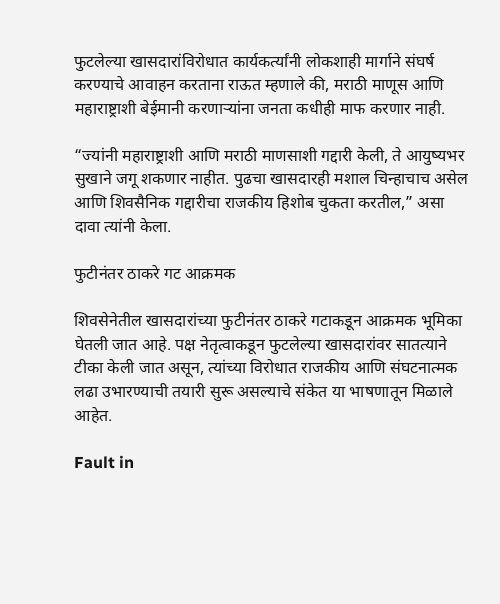फुटलेल्या खासदारांविरोधात कार्यकर्त्यांनी लोकशाही मार्गाने संघर्ष करण्याचे आवाहन करताना राऊत म्हणाले की, मराठी माणूस आणि महाराष्ट्राशी बेईमानी करणाऱ्यांना जनता कधीही माफ करणार नाही.

“ज्यांनी महाराष्ट्राशी आणि मराठी माणसाशी गद्दारी केली, ते आयुष्यभर सुखाने जगू शकणार नाहीत. पुढचा खासदारही मशाल चिन्हाचाच असेल आणि शिवसैनिक गद्दारीचा राजकीय हिशोब चुकता करतील,” असा दावा त्यांनी केला.

फुटीनंतर ठाकरे गट आक्रमक

शिवसेनेतील खासदारांच्या फुटीनंतर ठाकरे गटाकडून आक्रमक भूमिका घेतली जात आहे. पक्ष नेतृत्वाकडून फुटलेल्या खासदारांवर सातत्याने टीका केली जात असून, त्यांच्या विरोधात राजकीय आणि संघटनात्मक लढा उभारण्याची तयारी सुरू असल्याचे संकेत या भाषणातून मिळाले आहेत.

Fault in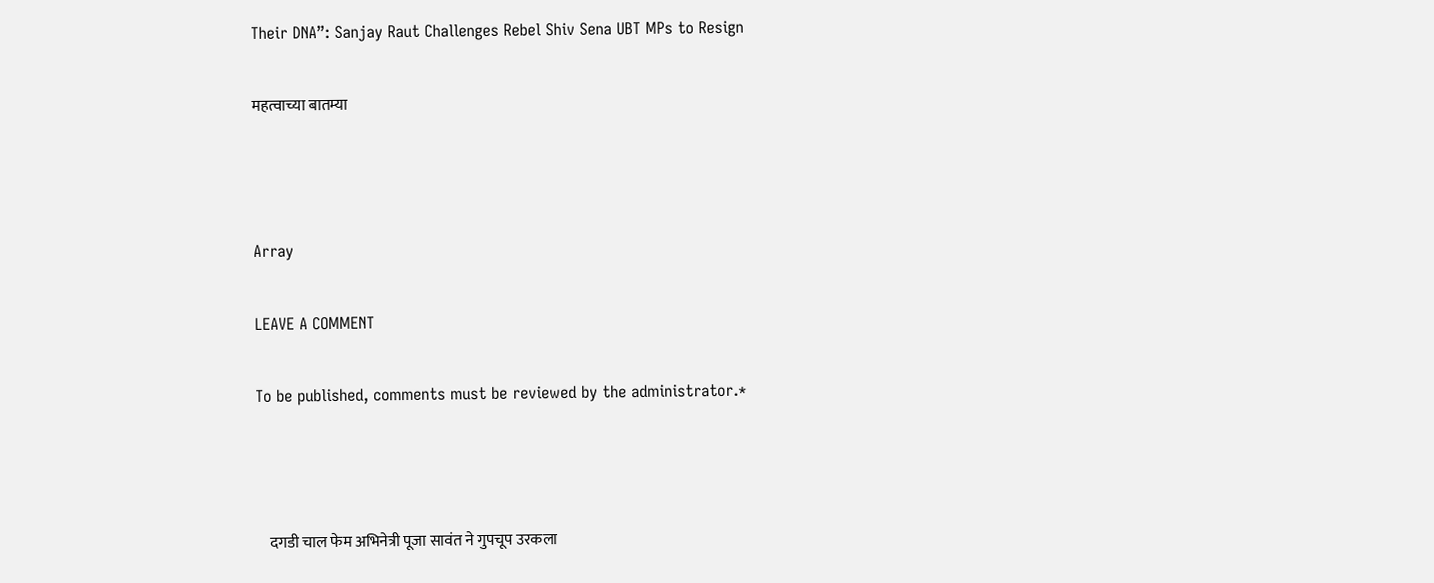Their DNA”: Sanjay Raut Challenges Rebel Shiv Sena UBT MPs to Resign

महत्वाच्या बातम्या



Array

LEAVE A COMMENT

To be published, comments must be reviewed by the administrator.*



    दगडी चाल फेम अभिनेत्री पूजा सावंत ने गुपचूप उरकला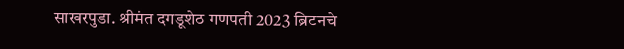साखरपुडा. श्रीमंत दगडूशेठ गणपती 2023 ब्रिटनचे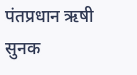पंतप्रधान ऋषी सुनक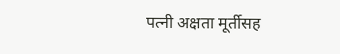पत्नी अक्षता मूर्तीसह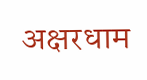अक्षरधाम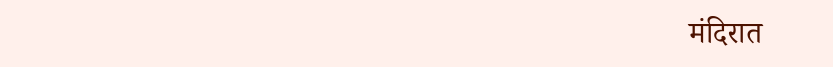मंदिरात